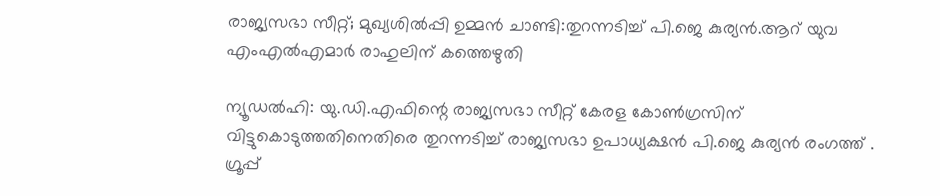രാജ്യസഭാ സീറ്റ്; മുഖ്യശില്‍പ്പി ഉമ്മന്‍ ചാണ്ടി:തുറന്നടിച്ച് പി.ജെ കുര്യന്‍.ആറ് യുവ എംഎല്‍എമാര്‍ രാഹുലിന് കത്തെഴുതി

ന്യൂഡല്‍ഹി: യു.ഡി.എഫിന്റെ രാജ്യസഭാ സീറ്റ് കേരള കോണ്‍ഗ്രസിന് വിട്ടുകൊടുത്തതിനെതിരെ തുറന്നടിച്ച് രാജ്യസഭാ ഉപാധ്യക്ഷന്‍ പി.ജെ കുര്യന്‍ രംഗത്ത് . ഗ്രൂപ്പ്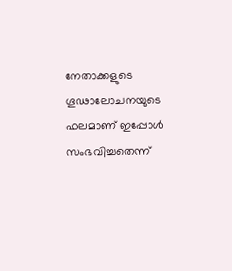നേതാക്കളുടെ ഗൂഢാലോചനയുടെ ഫലമാണ് ഇപ്പോള്‍ സംഭവിച്ചതെന്ന്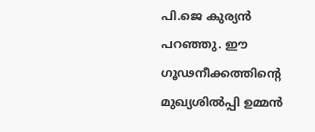പി.ജെ കുര്യന്‍ പറഞ്ഞു. ഈ ഗൂഢനീക്കത്തിന്റെ മുഖ്യശില്‍പ്പി ഉമ്മന്‍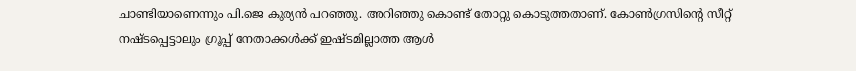ചാണ്ടിയാണെന്നും പി.ജെ കുര്യന്‍ പറഞ്ഞു. അറിഞ്ഞു കൊണ്ട് തോറ്റു കൊടുത്തതാണ്. കോണ്‍ഗ്രസിന്റെ സീറ്റ് നഷ്ടപ്പെട്ടാലും ഗ്രൂപ്പ് നേതാക്കള്‍ക്ക് ഇഷ്ടമില്ലാത്ത ആള്‍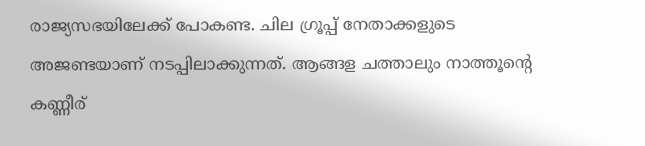രാജ്യസഭയിലേക്ക് പോകണ്ട. ചില ഗ്രൂപ്പ് നേതാക്കളുടെ അജണ്ടയാണ് നടപ്പിലാക്കുന്നത്. ആങ്ങള ചത്താലും നാത്തൂന്റെ കണ്ണീര്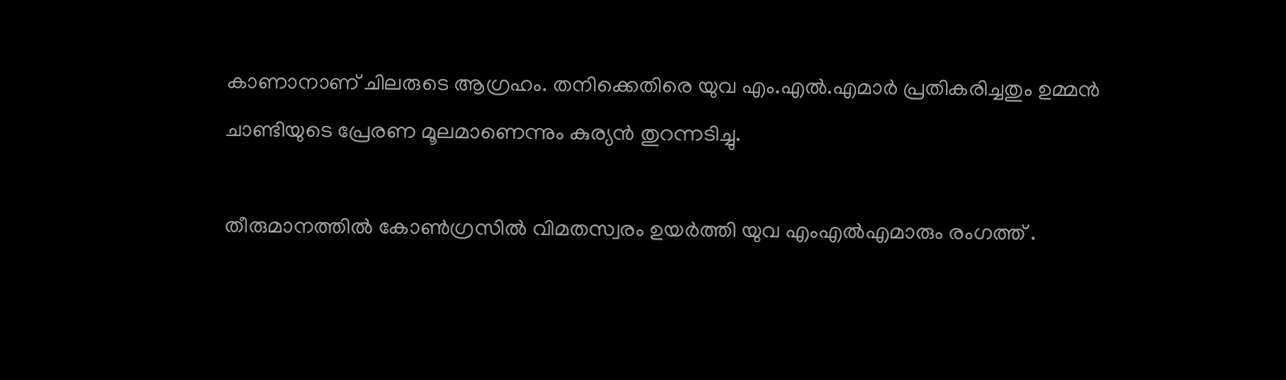കാണാനാണ് ചിലരുടെ ആഗ്രഹം. തനിക്കെതിരെ യുവ എം.എല്‍.എമാര്‍ പ്രതികരിച്ചതും ഉമ്മന്‍ ചാണ്ടിയുടെ പ്രേരണ മൂലമാണെന്നും കുര്യന്‍ തുറന്നടിച്ചു.

തീരുമാനത്തില്‍ കോണ്‍ഗ്രസില്‍ വിമതസ്വരം ഉയര്‍ത്തി യുവ എംഎല്‍എമാരും രംഗത്ത് .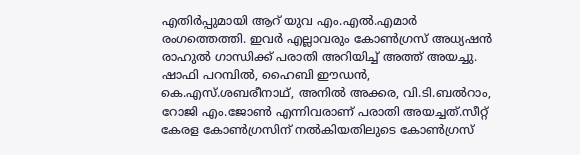എതിര്‍പ്പുമായി ആറ് യുവ എം.എല്‍.എമാര്‍ രംഗത്തെത്തി. ഇവര്‍ എല്ലാവരും കോണ്‍ഗ്രസ് അധ്യഷന്‍ രാഹുല്‍ ഗാന്ധിക്ക് പരാതി അറിയിച്ച് അത്ത് അയച്ചു. ഷാഫി പറമ്പില്‍, ഹൈബി ഈഡന്‍, കെ.എസ്.ശബരീനാഥ്, അനില്‍ അക്കര, വി.ടി.ബല്‍റാം, റോജി എം.ജോണ്‍ എന്നിവരാണ് പരാതി അയച്ചത്.സീറ്റ് കേരള കോണ്‍ഗ്രസിന് നല്‍കിയതിലുടെ കോണ്‍ഗ്രസ്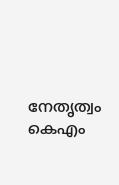നേതൃത്വം കെഎം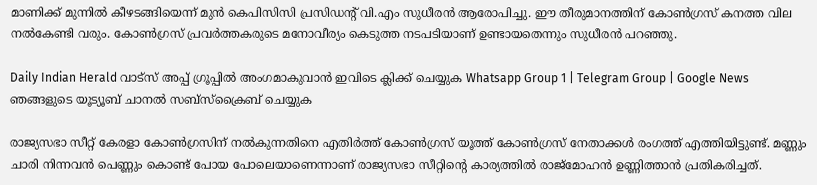മാണിക്ക് മുന്നില്‍ കീഴടങ്ങിയെന്ന് മുന്‍ കെപിസിസി പ്രസിഡന്റ് വി.എം സുധീരന്‍ ആരോപിച്ചു. ഈ തീരുമാനത്തിന് കോണ്‍ഗ്രസ് കനത്ത വില നല്‍കേണ്ടി വരും. കോണ്‍ഗ്രസ് പ്രവര്‍ത്തകരുടെ മനോവീര്യം കെടുത്ത നടപടിയാണ് ഉണ്ടായതെന്നും സുധീരന്‍ പറഞ്ഞു.

Daily Indian Herald വാട്സ് അപ്പ് ഗ്രൂപ്പിൽ അംഗമാകുവാൻ ഇവിടെ ക്ലിക്ക് ചെയ്യുക Whatsapp Group 1 | Telegram Group | Google News ഞങ്ങളുടെ യൂട്യൂബ് ചാനൽ സബ്സ്ക്രൈബ് ചെയ്യുക

രാജ്യസഭാ സീറ്റ് കേരളാ കോണ്‍ഗ്രസിന് നല്‍കുന്നതിനെ എതിര്‍ത്ത് കോണ്‍ഗ്രസ് യൂത്ത് കോണ്‍ഗ്രസ് നേതാക്കള്‍ രംഗത്ത് എത്തിയിട്ടുണ്ട്. മണ്ണും ചാരി നിന്നവന്‍ പെണ്ണും കൊണ്ട് പോയ പോലെയാണെന്നാണ് രാജ്യസഭാ സീറ്റിന്റെ കാര്യത്തില്‍ രാജ്‌മോഹന്‍ ഉണ്ണിത്താന്‍ പ്രതികരിച്ചത്.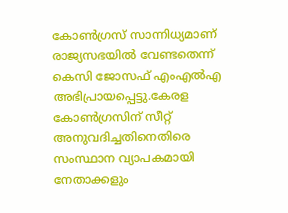കോണ്‍ഗ്രസ് സാന്നിധ്യമാണ് രാജ്യസഭയില്‍ വേണ്ടതെന്ന് കെസി ജോസഫ് എംഎല്‍എ അഭിപ്രായപ്പെട്ടു.കേരള കോണ്‍ഗ്രസിന് സീറ്റ് അനുവദിച്ചതിനെതിരെ സംസ്ഥാന വ്യാപകമായി നേതാക്കളും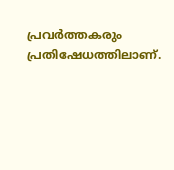പ്രവര്‍ത്തകരും പ്രതിഷേധത്തിലാണ്.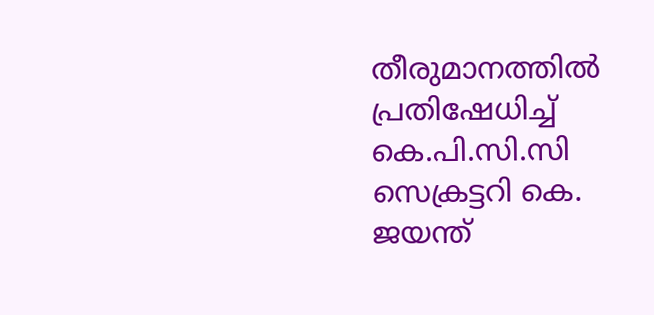തീരുമാനത്തില്‍ പ്രതിഷേധിച്ച് കെ.പി.സി.സി സെക്രട്ടറി കെ. ജയന്ത്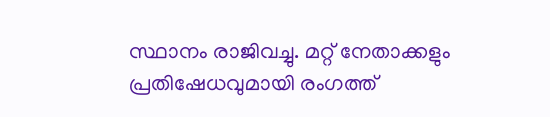സ്ഥാനം രാജിവച്ചു. മറ്റ് നേതാക്കളും പ്രതിഷേധവുമായി രംഗത്ത്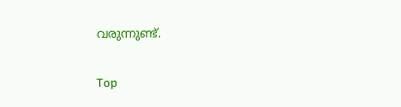വരുന്നുണ്ട്.

Top